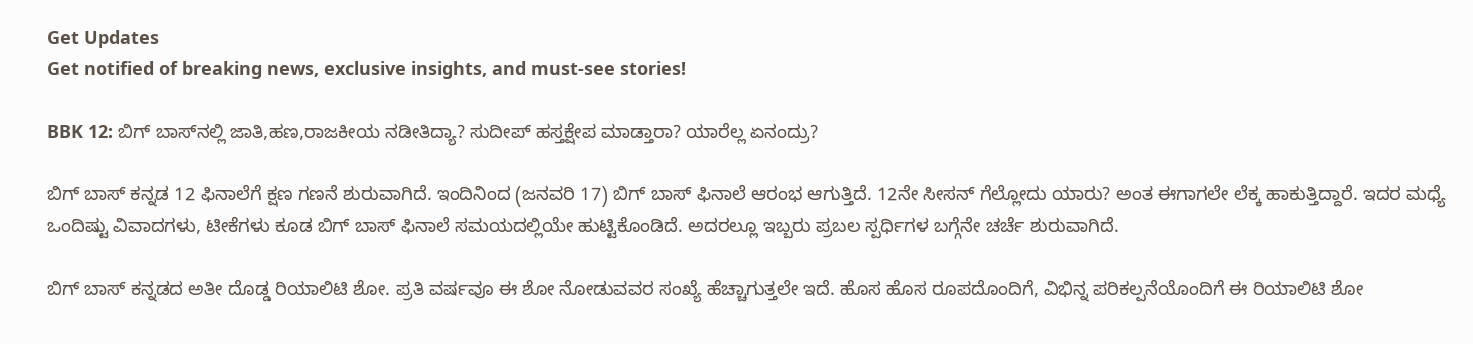Get Updates
Get notified of breaking news, exclusive insights, and must-see stories!

BBK 12: ಬಿಗ್‌ ಬಾಸ್‌ನಲ್ಲಿ ಜಾತಿ,ಹಣ,ರಾಜಕೀಯ ನಡೀತಿದ್ಯಾ? ಸುದೀಪ್ ಹಸ್ತಕ್ಷೇಪ ಮಾಡ್ತಾರಾ? ಯಾರೆಲ್ಲ ಏನಂದ್ರು?

ಬಿಗ್ ಬಾಸ್ ಕನ್ನಡ 12 ಫಿನಾಲೆಗೆ ಕ್ಷಣ ಗಣನೆ ಶುರುವಾಗಿದೆ. ಇಂದಿನಿಂದ (ಜನವರಿ 17) ಬಿಗ್ ಬಾಸ್ ಫಿನಾಲೆ ಆರಂಭ ಆಗುತ್ತಿದೆ. 12ನೇ ಸೀಸನ್‌ ಗೆಲ್ಲೋದು ಯಾರು? ಅಂತ ಈಗಾಗಲೇ ಲೆಕ್ಕ ಹಾಕುತ್ತಿದ್ದಾರೆ. ಇದರ ಮಧ್ಯೆ ಒಂದಿಷ್ಟು ವಿವಾದಗಳು, ಟೀಕೆಗಳು ಕೂಡ ಬಿಗ್ ಬಾಸ್ ಫಿನಾಲೆ ಸಮಯದಲ್ಲಿಯೇ ಹುಟ್ಟಿಕೊಂಡಿದೆ. ಅದರಲ್ಲೂ ಇಬ್ಬರು ಪ್ರಬಲ ಸ್ಪರ್ಧಿಗಳ ಬಗ್ಗೆನೇ ಚರ್ಚೆ ಶುರುವಾಗಿದೆ.

ಬಿಗ್ ಬಾಸ್ ಕನ್ನಡದ ಅತೀ ದೊಡ್ಡ ರಿಯಾಲಿಟಿ ಶೋ. ಪ್ರತಿ ವರ್ಷವೂ ಈ ಶೋ ನೋಡುವವರ ಸಂಖ್ಯೆ ಹೆಚ್ಚಾಗುತ್ತಲೇ ಇದೆ. ಹೊಸ ಹೊಸ ರೂಪದೊಂದಿಗೆ, ವಿಭಿನ್ನ ಪರಿಕಲ್ಪನೆಯೊಂದಿಗೆ ಈ ರಿಯಾಲಿಟಿ ಶೋ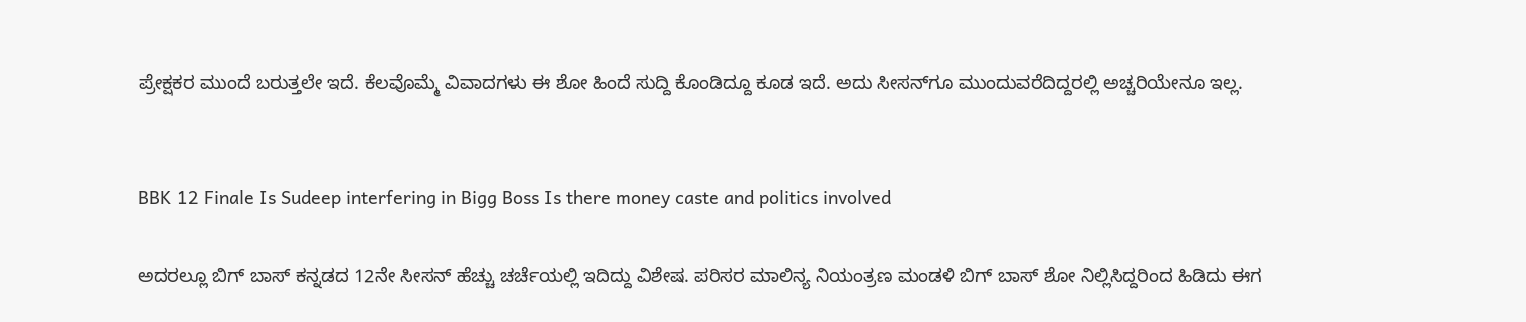ಪ್ರೇಕ್ಷಕರ ಮುಂದೆ ಬರುತ್ತಲೇ ಇದೆ. ಕೆಲವೊಮ್ಮೆ ವಿವಾದಗಳು ಈ ಶೋ ಹಿಂದೆ ಸುದ್ದಿ ಕೊಂಡಿದ್ದೂ ಕೂಡ ಇದೆ. ಅದು ಸೀಸನ್‌ಗೂ ಮುಂದುವರೆದಿದ್ದರಲ್ಲಿ ಅಚ್ಚರಿಯೇನೂ ಇಲ್ಲ.


BBK 12 Finale Is Sudeep interfering in Bigg Boss Is there money caste and politics involved

ಅದರಲ್ಲೂ ಬಿಗ್ ಬಾಸ್ ಕನ್ನಡದ 12ನೇ ಸೀಸನ್ ಹೆಚ್ಚು ಚರ್ಚೆಯಲ್ಲಿ ಇದಿದ್ದು ವಿಶೇಷ. ಪರಿಸರ ಮಾಲಿನ್ಯ ನಿಯಂತ್ರಣ ಮಂಡಳಿ ಬಿಗ್ ಬಾಸ್ ಶೋ ನಿಲ್ಲಿಸಿದ್ದರಿಂದ ಹಿಡಿದು ಈಗ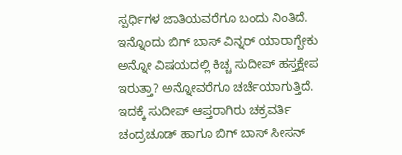ಸ್ಪರ್ಧಿಗಳ ಜಾತಿಯವರೆಗೂ ಬಂದು ನಿಂತಿದೆ. ಇನ್ನೊಂದು ಬಿಗ್ ಬಾಸ್ ವಿನ್ನರ್ ಯಾರಾಗ್ಬೇಕು ಅನ್ನೋ ವಿಷಯದಲ್ಲಿ ಕಿಚ್ಚ ಸುದೀಪ್ ಹಸ್ತಕ್ಷೇಪ ಇರುತ್ತಾ? ಅನ್ನೋವರೆಗೂ ಚರ್ಚೆಯಾಗುತ್ತಿದೆ. ಇದಕ್ಕೆ ಸುದೀಪ್ ಆಪ್ತರಾಗಿರು ಚಕ್ರವರ್ತಿ ಚಂದ್ರಚೂಡ್ ಹಾಗೂ ಬಿಗ್ ಬಾಸ್ ಸೀಸನ್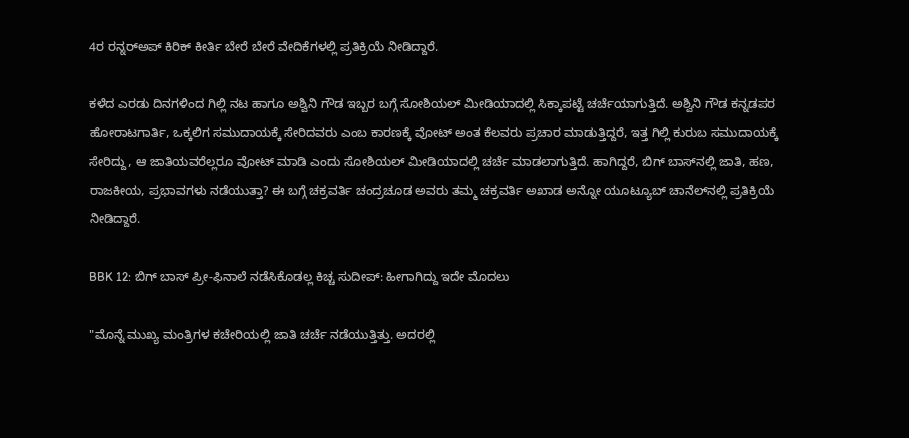4ರ ರನ್ನರ್‌ಅಪ್ ಕಿರಿಕ್ ಕೀರ್ತಿ ಬೇರೆ ಬೇರೆ ವೇದಿಕೆಗಳಲ್ಲಿ ಪ್ರತಿಕ್ರಿಯೆ ನೀಡಿದ್ದಾರೆ.

ಕಳೆದ ಎರಡು ದಿನಗಳಿಂದ ಗಿಲ್ಲಿ ನಟ ಹಾಗೂ ಅಶ್ವಿನಿ ಗೌಡ ಇಬ್ಬರ ಬಗ್ಗೆ ಸೋಶಿಯಲ್ ಮೀಡಿಯಾದಲ್ಲಿ ಸಿಕ್ಕಾಪಟ್ಟೆ ಚರ್ಚೆಯಾಗುತ್ತಿದೆ. ಅಶ್ವಿನಿ ಗೌಡ ಕನ್ನಡಪರ ಹೋರಾಟಗಾರ್ತಿ, ಒಕ್ಕಲಿಗ ಸಮುದಾಯಕ್ಕೆ ಸೇರಿದವರು ಎಂಬ ಕಾರಣಕ್ಕೆ ವೋಟ್ ಅಂತ ಕೆಲವರು ಪ್ರಚಾರ ಮಾಡುತ್ತಿದ್ದರೆ, ಇತ್ತ ಗಿಲ್ಲಿ ಕುರುಬ ಸಮುದಾಯಕ್ಕೆ ಸೇರಿದ್ದು, ಆ ಜಾತಿಯವರೆಲ್ಲರೂ ವೋಟ್ ಮಾಡಿ ಎಂದು ಸೋಶಿಯಲ್ ಮೀಡಿಯಾದಲ್ಲಿ ಚರ್ಚೆ ಮಾಡಲಾಗುತ್ತಿದೆ. ಹಾಗಿದ್ದರೆ, ಬಿಗ್ ಬಾಸ್‌ನಲ್ಲಿ ಜಾತಿ, ಹಣ, ರಾಜಕೀಯ, ಪ್ರಭಾವಗಳು ನಡೆಯುತ್ತಾ? ಈ ಬಗ್ಗೆ ಚಕ್ರವರ್ತಿ ಚಂದ್ರಚೂಡ ಅವರು ತಮ್ಮ ಚಕ್ರವರ್ತಿ ಅಖಾಡ ಅನ್ನೋ ಯೂಟ್ಯೂಬ್ ಚಾನೆಲ್‌ನಲ್ಲಿ ಪ್ರತಿಕ್ರಿಯೆ ನೀಡಿದ್ದಾರೆ.

BBK 12: ಬಿಗ್ ಬಾಸ್ ಪ್ರೀ-ಫಿನಾಲೆ ನಡೆಸಿಕೊಡಲ್ಲ ಕಿಚ್ಚ ಸುದೀಪ್: ಹೀಗಾಗಿದ್ದು ಇದೇ ಮೊದಲು

"ಮೊನ್ನೆ ಮುಖ್ಯ ಮಂತ್ರಿಗಳ ಕಚೇರಿಯಲ್ಲಿ ಜಾತಿ ಚರ್ಚೆ ನಡೆಯುತ್ತಿತ್ತು. ಅದರಲ್ಲಿ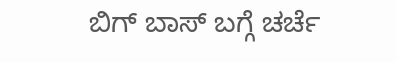ಬಿಗ್ ಬಾಸ್ ಬಗ್ಗೆ ಚರ್ಚೆ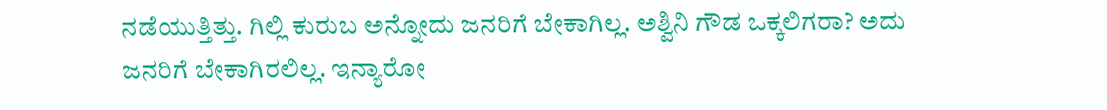ನಡೆಯುತ್ತಿತ್ತು. ಗಿಲ್ಲಿ ಕುರುಬ ಅನ್ನೋದು ಜನರಿಗೆ ಬೇಕಾಗಿಲ್ಲ. ಅಶ್ವಿನಿ ಗೌಡ ಒಕ್ಕಲಿಗರಾ? ಅದು ಜನರಿಗೆ ಬೇಕಾಗಿರಲಿಲ್ಲ. ಇನ್ಯಾರೋ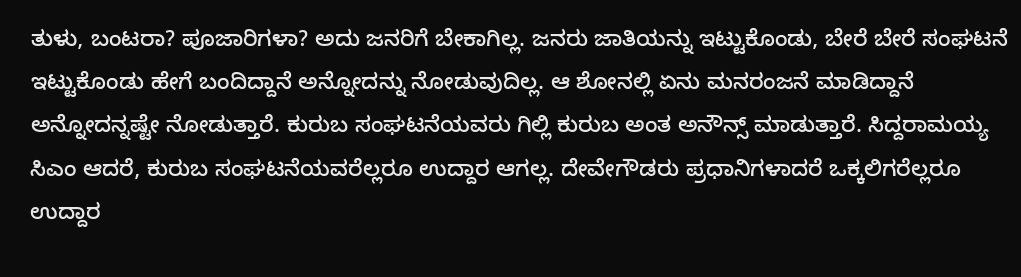ತುಳು, ಬಂಟರಾ? ಪೂಜಾರಿಗಳಾ? ಅದು ಜನರಿಗೆ ಬೇಕಾಗಿಲ್ಲ. ಜನರು ಜಾತಿಯನ್ನು ಇಟ್ಟುಕೊಂಡು, ಬೇರೆ ಬೇರೆ ಸಂಘಟನೆ ಇಟ್ಟುಕೊಂಡು ಹೇಗೆ ಬಂದಿದ್ದಾನೆ ಅನ್ನೋದನ್ನು ನೋಡುವುದಿಲ್ಲ. ಆ ಶೋನಲ್ಲಿ ಏನು ಮನರಂಜನೆ ಮಾಡಿದ್ದಾನೆ ಅನ್ನೋದನ್ನಷ್ಟೇ ನೋಡುತ್ತಾರೆ. ಕುರುಬ ಸಂಘಟನೆಯವರು ಗಿಲ್ಲಿ ಕುರುಬ ಅಂತ ಅನೌನ್ಸ್ ಮಾಡುತ್ತಾರೆ. ಸಿದ್ದರಾಮಯ್ಯ ಸಿಎಂ ಆದರೆ, ಕುರುಬ ಸಂಘಟನೆಯವರೆಲ್ಲರೂ ಉದ್ದಾರ ಆಗಲ್ಲ. ದೇವೇಗೌಡರು ಪ್ರಧಾನಿಗಳಾದರೆ ಒಕ್ಕಲಿಗರೆಲ್ಲರೂ ಉದ್ದಾರ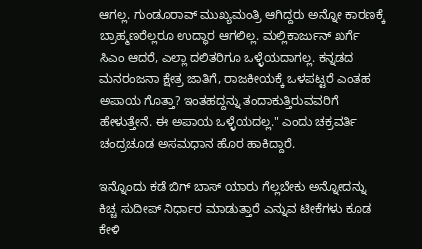ಆಗಲ್ಲ. ಗುಂಡೂರಾವ್ ಮುಖ್ಯಮಂತ್ರಿ ಆಗಿದ್ದರು ಅನ್ನೋ ಕಾರಣಕ್ಕೆ ಬ್ರಾಹ್ಮಣರೆಲ್ಲರೂ ಉದ್ಧಾರ ಆಗಲಿಲ್ಲ. ಮಲ್ಲಿಕಾರ್ಜುನ್ ಖರ್ಗೆ ಸಿಎಂ ಆದರೆ, ಎಲ್ಲಾ ದಲಿತರಿಗೂ ಒಳ್ಳೆಯದಾಗಲ್ಲ. ಕನ್ನಡದ ಮನರಂಜನಾ ಕ್ಷೇತ್ರ ಜಾತಿಗೆ, ರಾಜಕೀಯಕ್ಕೆ ಒಳಪಟ್ಟರೆ ಎಂತಹ ಅಪಾಯ ಗೊತ್ತಾ? ಇಂತಹದ್ದನ್ನು ತಂದಾಕುತ್ತಿರುವವರಿಗೆ ಹೇಳುತ್ತೇನೆ. ಈ ಅಪಾಯ ಒಳ್ಳೆಯದಲ್ಲ." ಎಂದು ಚಕ್ರವರ್ತಿ ಚಂದ್ರಚೂಡ ಅಸಮಧಾನ ಹೊರ ಹಾಕಿದ್ದಾರೆ.

ಇನ್ನೊಂದು ಕಡೆ ಬಿಗ್ ಬಾಸ್ ಯಾರು ಗೆಲ್ಲಬೇಕು ಅನ್ನೋದನ್ನು ಕಿಚ್ಚ ಸುದೀಪ್ ನಿರ್ಧಾರ ಮಾಡುತ್ತಾರೆ ಎನ್ನುವ ಟೀಕೆಗಳು ಕೂಡ ಕೇಳಿ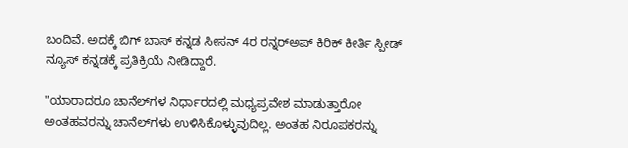ಬಂದಿವೆ. ಅದಕ್ಕೆ ಬಿಗ್ ಬಾಸ್ ಕನ್ನಡ ಸೀಸನ್ 4ರ ರನ್ನರ್‌ಅಪ್ ಕಿರಿಕ್ ಕೀರ್ತಿ ಸ್ಪೀಡ್ ನ್ಯೂಸ್ ಕನ್ನಡಕ್ಕೆ ಪ್ರತಿಕ್ರಿಯೆ ನೀಡಿದ್ದಾರೆ.

"ಯಾರಾದರೂ ಚಾನೆಲ್‌ಗಳ ನಿರ್ಧಾರದಲ್ಲಿ ಮಧ್ಯಪ್ರವೇಶ ಮಾಡುತ್ತಾರೋ ಅಂತಹವರನ್ನು ಚಾನೆಲ್‌ಗಳು ಉಳಿಸಿಕೊಳ್ಳುವುದಿಲ್ಲ. ಅಂತಹ ನಿರೂಪಕರನ್ನು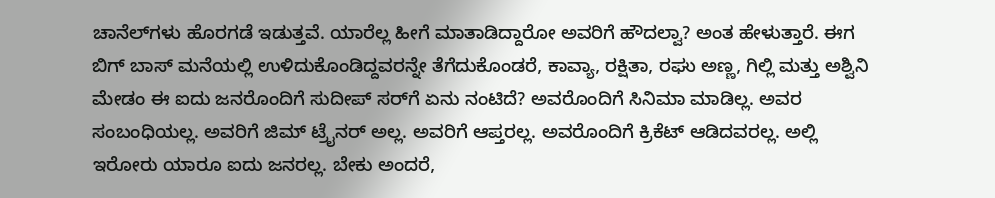ಚಾನೆಲ್‌ಗಳು ಹೊರಗಡೆ ಇಡುತ್ತವೆ. ಯಾರೆಲ್ಲ ಹೀಗೆ ಮಾತಾಡಿದ್ದಾರೋ ಅವರಿಗೆ ಹೌದಲ್ವಾ? ಅಂತ ಹೇಳುತ್ತಾರೆ. ಈಗ ಬಿಗ್ ಬಾಸ್ ಮನೆಯಲ್ಲಿ ಉಳಿದುಕೊಂಡಿದ್ದವರನ್ನೇ ತೆಗೆದುಕೊಂಡರೆ, ಕಾವ್ಯಾ, ರಕ್ಷಿತಾ, ರಘು ಅಣ್ಣ, ಗಿಲ್ಲಿ ಮತ್ತು ಅಶ್ವಿನಿ ಮೇಡಂ ಈ ಐದು ಜನರೊಂದಿಗೆ ಸುದೀಪ್‌ ಸರ್‌ಗೆ ಏನು ನಂಟಿದೆ? ಅವರೊಂದಿಗೆ ಸಿನಿಮಾ ಮಾಡಿಲ್ಲ. ಅವರ ಸಂಬಂಧಿಯಲ್ಲ. ಅವರಿಗೆ ಜಿಮ್ ಟ್ರೈನರ್ ಅಲ್ಲ. ಅವರಿಗೆ ಆಪ್ತರಲ್ಲ. ಅವರೊಂದಿಗೆ ಕ್ರಿಕೆಟ್ ಆಡಿದವರಲ್ಲ. ಅಲ್ಲಿ ಇರೋರು ಯಾರೂ ಐದು ಜನರಲ್ಲ. ಬೇಕು ಅಂದರೆ,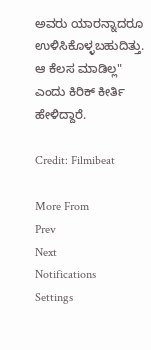ಅವರು ಯಾರನ್ನಾದರೂ ಉಳಿಸಿಕೊಳ್ಳಬಹುದಿತ್ತು. ಆ ಕೆಲಸ ಮಾಡಿಲ್ಲ" ಎಂದು ಕಿರಿಕ್ ಕೀರ್ತಿ ಹೇಳಿದ್ದಾರೆ.

Credit: Filmibeat

More From
Prev
Next
Notifications
Settings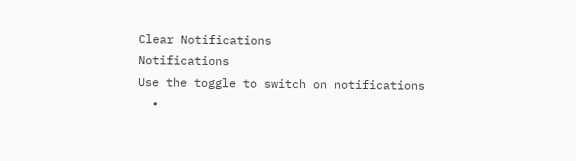Clear Notifications
Notifications
Use the toggle to switch on notifications
  •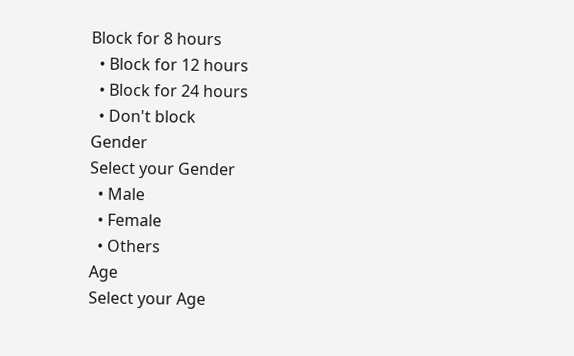Block for 8 hours
  • Block for 12 hours
  • Block for 24 hours
  • Don't block
Gender
Select your Gender
  • Male
  • Female
  • Others
Age
Select your Age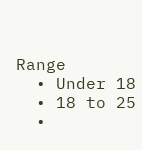Range
  • Under 18
  • 18 to 25
  •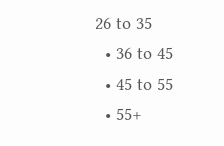26 to 35
  • 36 to 45
  • 45 to 55
  • 55+